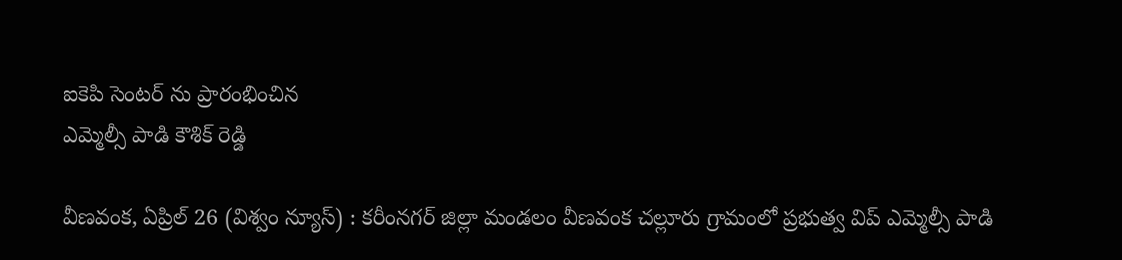ఐకెపి సెంటర్ ను ప్రారంభించిన
ఎమ్మెల్సీ పాడి కౌశిక్ రెడ్డి

వీణవంక, ఏప్రిల్ 26 (విశ్వం న్యూస్) : కరీంనగర్ జిల్లా మండలం వీణవంక చల్లూరు గ్రామంలో ప్రభుత్వ విప్ ఎమ్మెల్సీ పాడి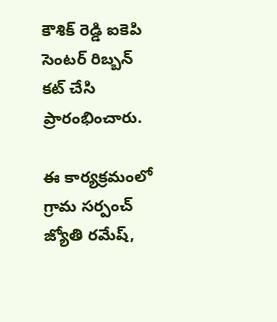కౌశిక్ రెడ్డి ఐకెపి సెంటర్ రిబ్బన్ కట్ చేసి ప్రారంభించారు.

ఈ కార్యక్రమంలో గ్రామ సర్పంచ్ జ్యోతి రమేష్,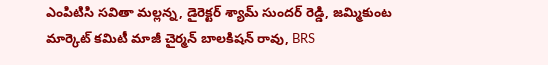ఎంపిటిసి సవితా మల్లన్న, డైరెక్టర్ శ్యామ్ సుందర్ రెడ్డి, జమ్మికుంట మార్కెట్ కమిటీ మాజీ చైర్మన్ బాలకిషన్ రావు, BRS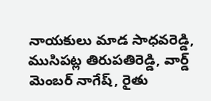నాయకులు మాడ సాధవరెడ్డి, ముసిపట్ల తిరుపతిరెడ్డి, వార్డ్ మెంబర్ నాగేష్, రైతు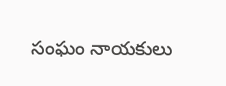సంఘం నాయకులు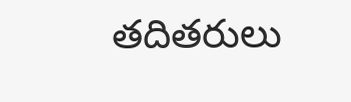తదితరులు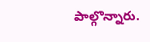పాల్గొన్నారు.